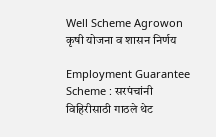Well Scheme Agrowon
कृषी योजना व शासन निर्णय

Employment Guarantee Scheme : सरपंचांनी विहिरीसाठी गाठले थेट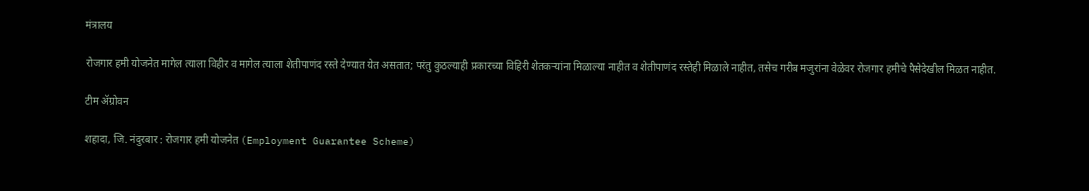मंत्रालय

रोजगार हमी योजनेत मागेल त्याला विहीर व मागेल त्याला शेतीपाणंद रस्ते देण्यात येत असतात; परंतु कुठल्याही प्रकारच्या विहिरी शेतकऱ्यांना मिळाल्या नाहीत व शेतीपाणंद रस्तेही मिळाले नाहीत, तसेच गरीब मजुरांना वेळेवर रोजगार हमीचे पैसेदेखील मिळत नाहीत.

टीम ॲग्रोवन

शहादा, जि. नंदुरबार : रोजगार हमी योजनेत (Employment Guarantee Scheme)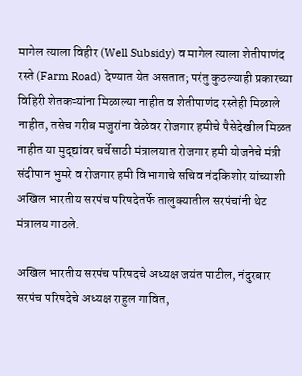मागेल त्याला विहीर (Well Subsidy) व मागेल त्याला शेतीपाणंद रस्ते (Farm Road) देण्यात येत असतात; परंतु कुठल्याही प्रकारच्या विहिरी शेतकऱ्यांना मिळाल्या नाहीत व शेतीपाणंद रस्तेही मिळाले नाहीत, तसेच गरीब मजुरांना वेळेवर रोजगार हमीचे पैसेदेखील मिळत नाहीत या मुद्द्यांवर चर्चेसाठी मंत्रालयात रोजगार हमी योजनेचे मंत्री संदीपान भुमरे व रोजगार हमी विभागाचे सचिव नंदकिशोर यांच्याशी अखिल भारतीय सरपंच परिषदेतर्फे तालुक्यातील सरपंचांनी थेट मंत्रालय गाठले.

अखिल भारतीय सरपंच परिषदचे अध्यक्ष जयंत पाटील, नंदुरबार सरपंच परिषदेचे अध्यक्ष राहुल गावित,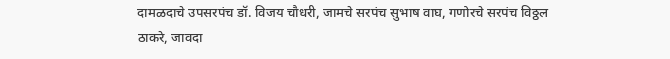दामळदाचे उपसरपंच डॉ. विजय चौधरी, जामचे सरपंच सुभाष वाघ, गणोरचे सरपंच विठ्ठल ठाकरे, जावदा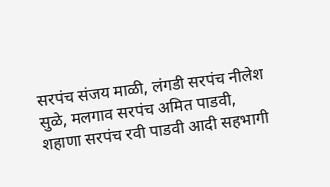सरपंच संजय माळी, लंगडी सरपंच नीलेश सुळे, मलगाव सरपंच अमित पाडवी, शहाणा सरपंच रवी पाडवी आदी सहभागी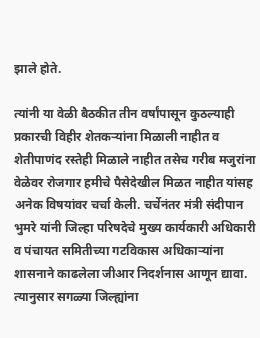झाले होते.

त्यांनी या वेळी बैठकीत तीन वर्षांपासून कुठल्याही प्रकारची विहीर शेतकऱ्यांना मिळाली नाहीत व शेतीपाणंद रस्तेही मिळाले नाहीत तसेच गरीब मजुरांना वेळेवर रोजगार हमीचे पैसेदेखील मिळत नाहीत यांसह अनेक विषयांवर चर्चा केली. चर्चेनंतर मंत्री संदीपान भुमरे यांनी जिल्हा परिषदेचे मुख्य कार्यकारी अधिकारी व पंचायत समितीच्या गटविकास अधिकाऱ्यांना शासनाने काढलेला जीआर निदर्शनास आणून द्यावा. त्यानुसार सगळ्या जिल्ह्यांना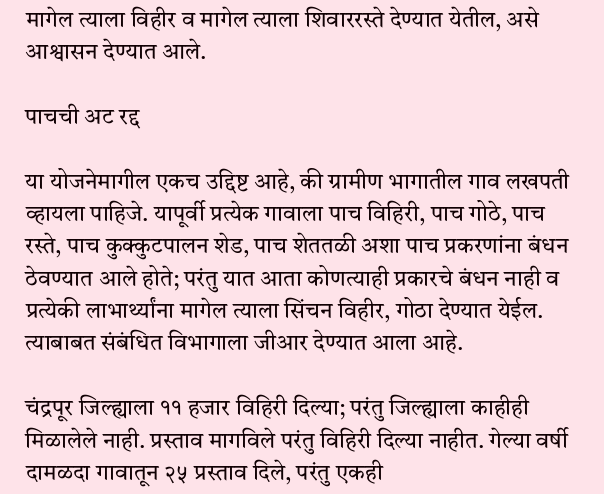मागेल त्याला विहीर व मागेल त्याला शिवाररस्ते देण्यात येतील, असे आश्वासन देण्यात आले.

पाचची अट रद्द

या योजनेमागील एकच उद्दिष्ट आहे, की ग्रामीण भागातील गाव लखपती व्हायला पाहिजे. यापूर्वी प्रत्येक गावाला पाच विहिरी, पाच गोठे, पाच रस्ते, पाच कुक्कुटपालन शेड, पाच शेततळी अशा पाच प्रकरणांना बंधन ठेवण्यात आले होते; परंतु यात आता कोणत्याही प्रकारचे बंधन नाही व प्रत्येकी लाभार्थ्यांना मागेल त्याला सिंचन विहीर, गोठा देण्यात येईल. त्याबाबत संबंधित विभागाला जीआर देण्यात आला आहे.

चंद्रपूर जिल्ह्याला ११ हजार विहिरी दिल्या; परंतु जिल्ह्याला काहीही मिळालेले नाही. प्रस्ताव मागविले परंतु विहिरी दिल्या नाहीत. गेल्या वर्षी दामळदा गावातून २५ प्रस्ताव दिले, परंतु एकही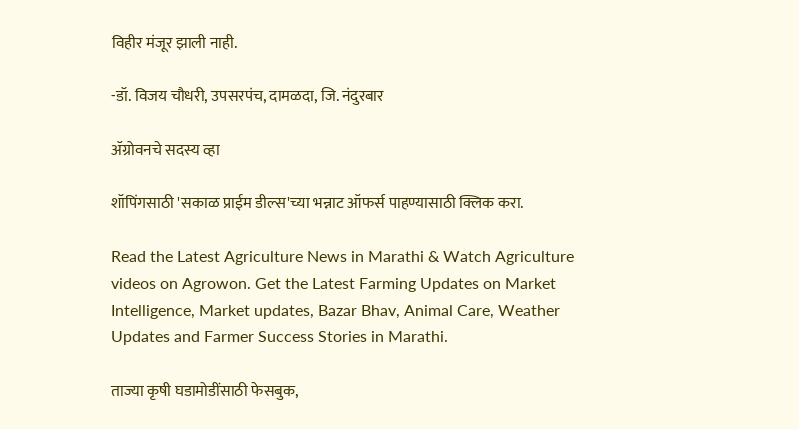विहीर मंजूर झाली नाही.

-डॉ. विजय चौधरी, उपसरपंच, दामळदा, जि. नंदुरबार

ॲग्रोवनचे सदस्य व्हा

शॉपिंगसाठी 'सकाळ प्राईम डील्स'च्या भन्नाट ऑफर्स पाहण्यासाठी क्लिक करा.

Read the Latest Agriculture News in Marathi & Watch Agriculture videos on Agrowon. Get the Latest Farming Updates on Market Intelligence, Market updates, Bazar Bhav, Animal Care, Weather Updates and Farmer Success Stories in Marathi.

ताज्या कृषी घडामोडींसाठी फेसबुक,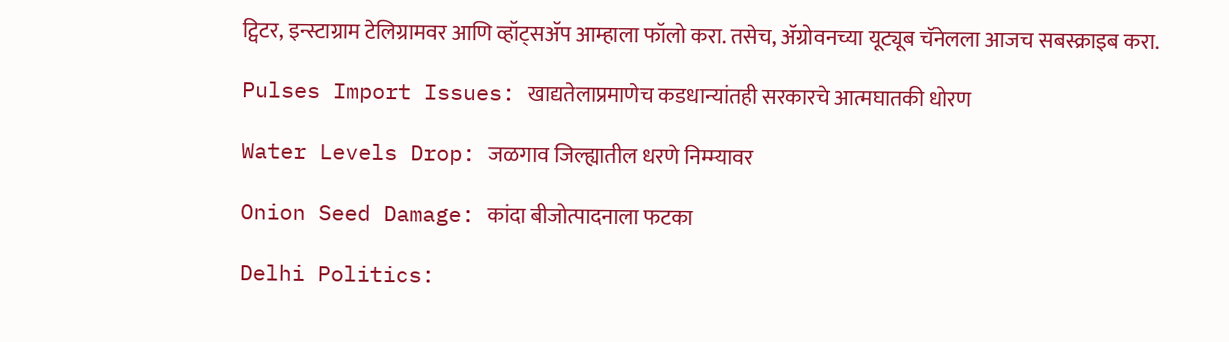ट्विटर, इन्स्टाग्राम टेलिग्रामवर आणि व्हॉट्सॲप आम्हाला फॉलो करा. तसेच, ॲग्रोवनच्या यूट्यूब चॅनेलला आजच सबस्क्राइब करा.

Pulses Import Issues: खाद्यतेलाप्रमाणेच कडधान्यांतही सरकारचे आत्मघातकी धोरण

Water Levels Drop: जळगाव जिल्ह्यातील धरणे निम्म्यावर

Onion Seed Damage: कांदा बीजोत्पादनाला फटका

Delhi Politics: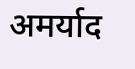अमर्याद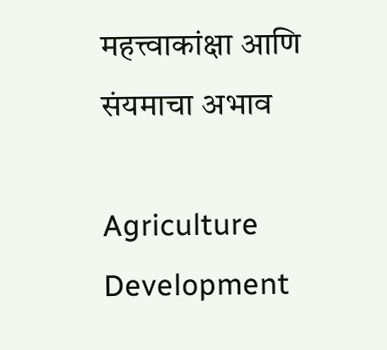महत्त्वाकांक्षा आणि संयमाचा अभाव

Agriculture Development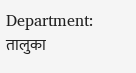Department: तालुका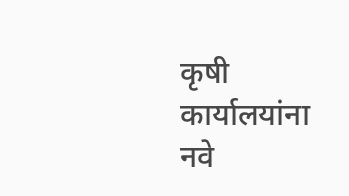कृषी कार्यालयांना नवे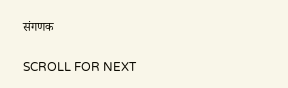संगणक

SCROLL FOR NEXT